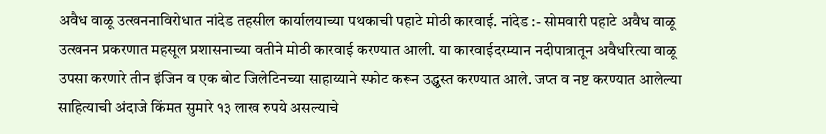अवैध वाळू उत्खननाविरोधात नांदेड तहसील कार्यालयाच्या पथकाची पहाटे मोठी कारवाई. नांदेड :- सोमवारी पहाटे अवैध वाळू उत्खनन प्रकरणात महसूल प्रशासनाच्या वतीने मोठी कारवाई करण्यात आली. या कारवाईदरम्यान नदीपात्रातून अवैधरित्या वाळू उपसा करणारे तीन इंजिन व एक बोट जिलेटिनच्या साहाय्याने स्फोट करून उद्ध्वस्त करण्यात आले. जप्त व नष्ट करण्यात आलेल्या साहित्याची अंदाजे किंमत सुमारे १३ लाख रुपये असल्याचे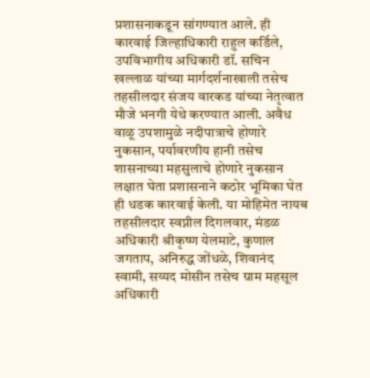प्रशासनाकडून सांगण्यात आले. ही कारवाई जिल्हाधिकारी राहुल कर्डिले, उपविभागीय अधिकारी डॉ. सचिन खल्लाळ यांच्या मार्गदर्शनाखाली तसेच तहसीलदार संजय वारकड यांच्या नेतृत्वात मौजे भनगी येथे करण्यात आली. अवैध वाळू उपशामुळे नदीपात्राचे होणारे नुकसान, पर्यावरणीय हानी तसेच शासनाच्या महसुलाचे होणारे नुकसान लक्षात घेता प्रशासनाने कठोर भूमिका घेत ही धडक कारवाई केली. या मोहिमेत नायब तहसीलदार स्वप्नील दिगलवार, मंडळ अधिकारी श्रीकृष्ण येलमाटे, कुणाल जगताप, अनिरुद्ध जोंधळे, शिवानंद स्वामी, सय्यद मोसीन तसेच ग्राम महसूल अधिकारी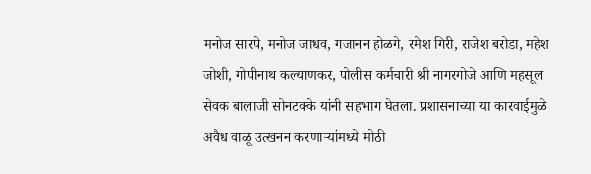मनोज सारपे, मनोज जाधव, गजानन होळगे, रमेश गिरी, राजेश बरोडा, महेश जोशी, गोपीनाथ कल्याणकर, पोलीस कर्मचारी श्री नागरगोजे आणि महसूल सेवक बालाजी सोनटक्के यांनी सहभाग घेतला. प्रशासनाच्या या कारवाईमुळे अवैध वाळू उत्खनन करणाऱ्यांमध्ये मोठी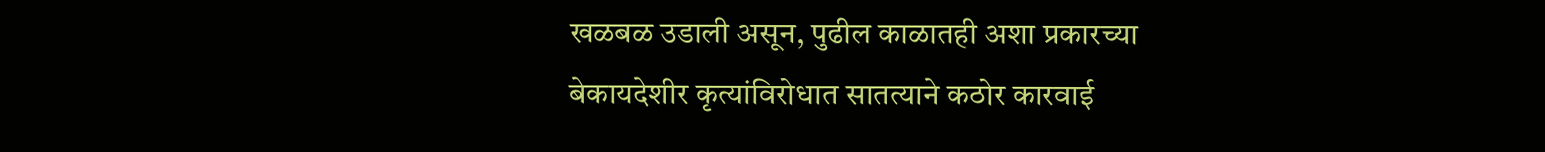खळबळ उडाली असून, पुढील काळातही अशा प्रकारच्या बेकायदेशीर कृत्यांविरोधात सातत्याने कठोर कारवाई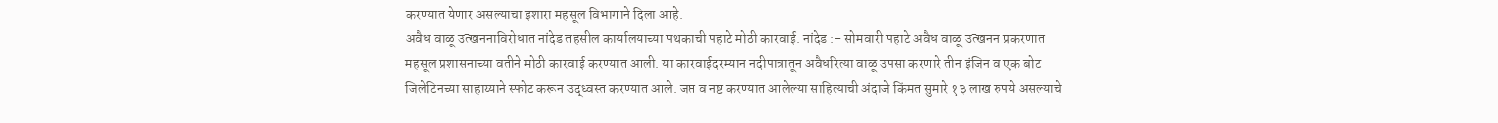करण्यात येणार असल्याचा इशारा महसूल विभागाने दिला आहे.
अवैध वाळू उत्खननाविरोधात नांदेड तहसील कार्यालयाच्या पथकाची पहाटे मोठी कारवाई. नांदेड :- सोमवारी पहाटे अवैध वाळू उत्खनन प्रकरणात महसूल प्रशासनाच्या वतीने मोठी कारवाई करण्यात आली. या कारवाईदरम्यान नदीपात्रातून अवैधरित्या वाळू उपसा करणारे तीन इंजिन व एक बोट जिलेटिनच्या साहाय्याने स्फोट करून उद्ध्वस्त करण्यात आले. जप्त व नष्ट करण्यात आलेल्या साहित्याची अंदाजे किंमत सुमारे १३ लाख रुपये असल्याचे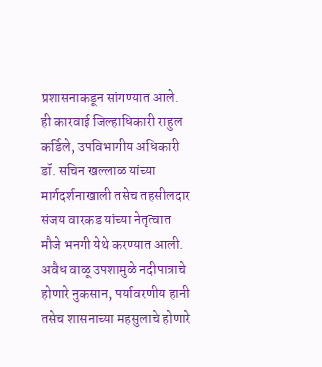प्रशासनाकडून सांगण्यात आले. ही कारवाई जिल्हाधिकारी राहुल कर्डिले, उपविभागीय अधिकारी डॉ. सचिन खल्लाळ यांच्या मार्गदर्शनाखाली तसेच तहसीलदार संजय वारकड यांच्या नेतृत्वात मौजे भनगी येथे करण्यात आली. अवैध वाळू उपशामुळे नदीपात्राचे होणारे नुकसान, पर्यावरणीय हानी
तसेच शासनाच्या महसुलाचे होणारे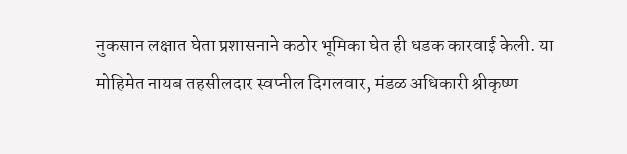नुकसान लक्षात घेता प्रशासनाने कठोर भूमिका घेत ही धडक कारवाई केली. या मोहिमेत नायब तहसीलदार स्वप्नील दिगलवार, मंडळ अधिकारी श्रीकृष्ण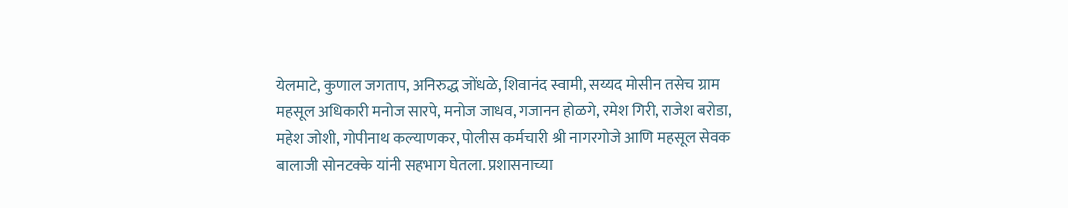येलमाटे, कुणाल जगताप, अनिरुद्ध जोंधळे, शिवानंद स्वामी, सय्यद मोसीन तसेच ग्राम महसूल अधिकारी मनोज सारपे, मनोज जाधव, गजानन होळगे, रमेश गिरी, राजेश बरोडा, महेश जोशी, गोपीनाथ कल्याणकर, पोलीस कर्मचारी श्री नागरगोजे आणि महसूल सेवक बालाजी सोनटक्के यांनी सहभाग घेतला. प्रशासनाच्या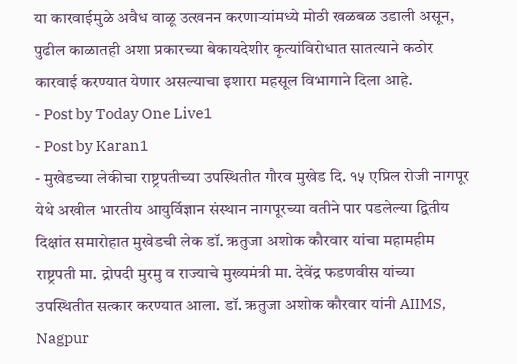या कारवाईमुळे अवैध वाळू उत्खनन करणाऱ्यांमध्ये मोठी खळबळ उडाली असून, पुढील काळातही अशा प्रकारच्या बेकायदेशीर कृत्यांविरोधात सातत्याने कठोर कारवाई करण्यात येणार असल्याचा इशारा महसूल विभागाने दिला आहे.
- Post by Today One Live1
- Post by Karan1
- मुखेडच्या लेकीचा राष्ट्रपतीच्या उपस्थितीत गौरव मुखेड दि. १५ एप्रिल रोजी नागपूर येथे अखील भारतीय आयुर्विज्ञान संस्थान नागपूरच्या वतीने पार पडलेल्या द्वितीय दिक्षांत समारोहात मुखेडची लेक डॉ. ऋतुजा अशोक कौरवार यांचा महामहीम राष्ट्रपती मा. द्रोपदी मुरमु व राज्याचे मुख्यमंत्री मा. देवेंद्र फडणवीस यांच्या उपस्थितीत सत्कार करण्यात आला. डॉ. ऋतुजा अशोक कौरवार यांनी AIIMS, Nagpur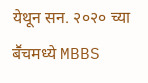येथून सन. २०२० च्या बॕचमध्ये MBBS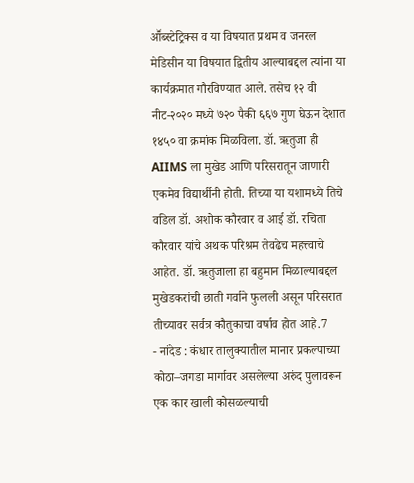आॕब्स्टेट्रिक्स व या विषयात प्रथम व जनरल मेडिसीन या विषयात द्वितीय आल्याबद्दल त्यांना या कार्यक्रमात गौरविण्यात आले. तसेच १२ वी नीट-२०२० मध्ये ७२० पैकी ६६७ गुण घेऊन देशात १४५० वा क्रमांक मिळविला. डॉ. ऋतुजा ही AIIMS ला मुखेड आणि परिसरातून जाणारी एकमेव विद्यार्थीनी होती. तिच्या या यशामध्ये तिचे वडिल डॉ. अशोक कौरवार व आई डॉ. रचिता कौरवार यांचे अथक परिश्रम तेवढेच महत्त्वाचे आहेत. डॉ. ऋतुजाला हा बहुमान मिळाल्याबद्दल मुखेडकरांची छाती गर्वाने फुलली असून परिसरात तीच्यावर सर्वत्र कौतुकाचा वर्षाव होत आहे.7
- नांदेड : कंधार तालुक्यातील मानार प्रकल्पाच्या कोठा–जगडा मार्गावर असलेल्या अरुंद पुलावरून एक कार खाली कोसळल्याची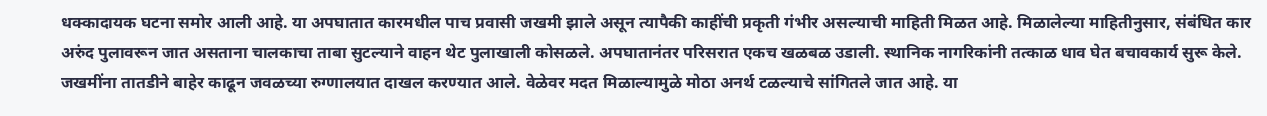धक्कादायक घटना समोर आली आहे. या अपघातात कारमधील पाच प्रवासी जखमी झाले असून त्यापैकी काहींची प्रकृती गंभीर असल्याची माहिती मिळत आहे. मिळालेल्या माहितीनुसार, संबंधित कार अरुंद पुलावरून जात असताना चालकाचा ताबा सुटल्याने वाहन थेट पुलाखाली कोसळले. अपघातानंतर परिसरात एकच खळबळ उडाली. स्थानिक नागरिकांनी तत्काळ धाव घेत बचावकार्य सुरू केले. जखमींना तातडीने बाहेर काढून जवळच्या रुग्णालयात दाखल करण्यात आले. वेळेवर मदत मिळाल्यामुळे मोठा अनर्थ टळल्याचे सांगितले जात आहे. या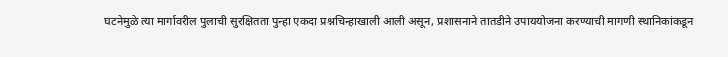घटनेमुळे त्या मार्गावरील पुलाची सुरक्षितता पुन्हा एकदा प्रश्नचिन्हाखाली आली असून, प्रशासनाने तातडीने उपाययोजना करण्याची मागणी स्थानिकांकडून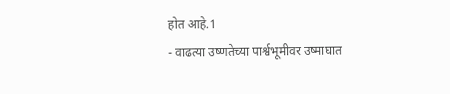होत आहे.1
- वाढत्या उष्णतेच्या पार्श्वभूमीवर उष्माघात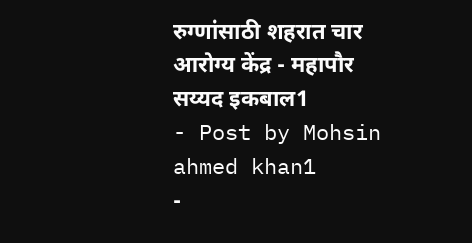रुग्णांसाठी शहरात चार आरोग्य केंद्र - महापौर सय्यद इकबाल1
- Post by Mohsin ahmed khan1
-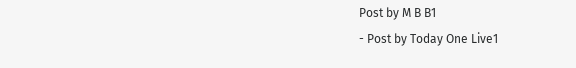Post by M B B1
- Post by Today One Live1